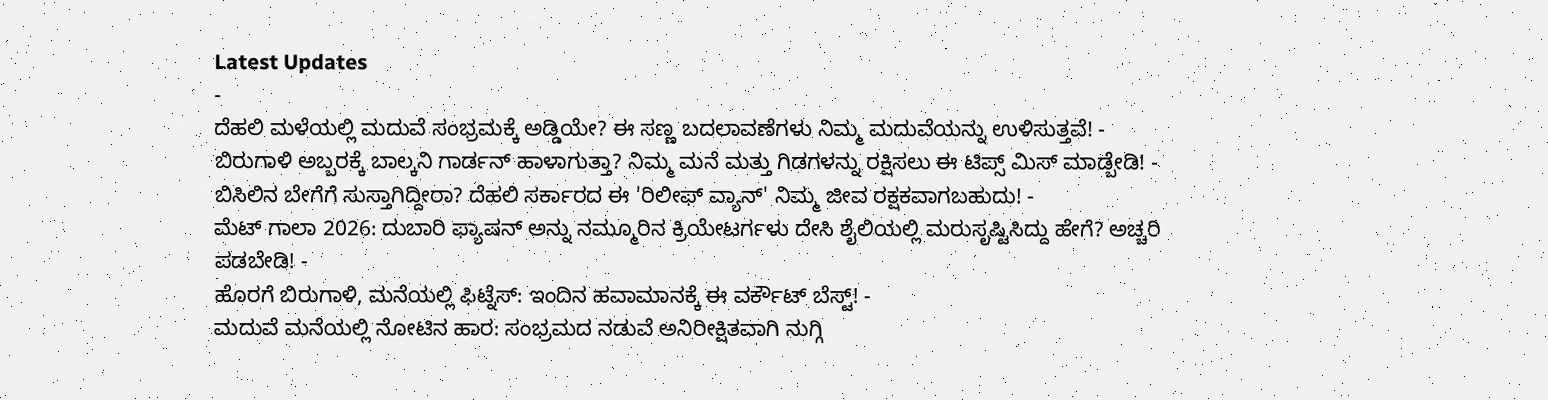Latest Updates
-
ದೆಹಲಿ ಮಳೆಯಲ್ಲಿ ಮದುವೆ ಸಂಭ್ರಮಕ್ಕೆ ಅಡ್ಡಿಯೇ? ಈ ಸಣ್ಣ ಬದಲಾವಣೆಗಳು ನಿಮ್ಮ ಮದುವೆಯನ್ನು ಉಳಿಸುತ್ತವೆ! -
ಬಿರುಗಾಳಿ ಅಬ್ಬರಕ್ಕೆ ಬಾಲ್ಕನಿ ಗಾರ್ಡನ್ ಹಾಳಾಗುತ್ತಾ? ನಿಮ್ಮ ಮನೆ ಮತ್ತು ಗಿಡಗಳನ್ನು ರಕ್ಷಿಸಲು ಈ ಟಿಪ್ಸ್ ಮಿಸ್ ಮಾಡ್ಬೇಡಿ! -
ಬಿಸಿಲಿನ ಬೇಗೆಗೆ ಸುಸ್ತಾಗಿದ್ದೀರಾ? ದೆಹಲಿ ಸರ್ಕಾರದ ಈ 'ರಿಲೀಫ್ ವ್ಯಾನ್' ನಿಮ್ಮ ಜೀವ ರಕ್ಷಕವಾಗಬಹುದು! -
ಮೆಟ್ ಗಾಲಾ 2026: ದುಬಾರಿ ಫ್ಯಾಷನ್ ಅನ್ನು ನಮ್ಮೂರಿನ ಕ್ರಿಯೇಟರ್ಗಳು ದೇಸಿ ಶೈಲಿಯಲ್ಲಿ ಮರುಸೃಷ್ಟಿಸಿದ್ದು ಹೇಗೆ? ಅಚ್ಚರಿ ಪಡಬೇಡಿ! -
ಹೊರಗೆ ಬಿರುಗಾಳಿ, ಮನೆಯಲ್ಲಿ ಫಿಟ್ನೆಸ್: ಇಂದಿನ ಹವಾಮಾನಕ್ಕೆ ಈ ವರ್ಕೌಟ್ ಬೆಸ್ಟ್! -
ಮದುವೆ ಮನೆಯಲ್ಲಿ ನೋಟಿನ ಹಾರ: ಸಂಭ್ರಮದ ನಡುವೆ ಅನಿರೀಕ್ಷಿತವಾಗಿ ನುಗ್ಗಿ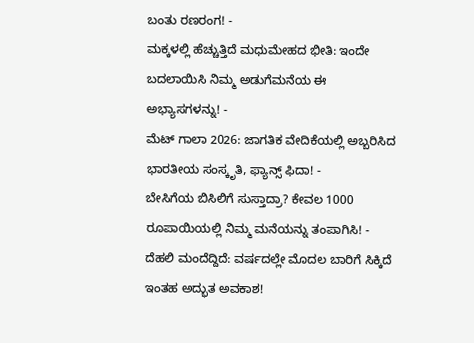ಬಂತು ರಣರಂಗ! -
ಮಕ್ಕಳಲ್ಲಿ ಹೆಚ್ಚುತ್ತಿದೆ ಮಧುಮೇಹದ ಭೀತಿ: ಇಂದೇ ಬದಲಾಯಿಸಿ ನಿಮ್ಮ ಅಡುಗೆಮನೆಯ ಈ ಅಭ್ಯಾಸಗಳನ್ನು! -
ಮೆಟ್ ಗಾಲಾ 2026: ಜಾಗತಿಕ ವೇದಿಕೆಯಲ್ಲಿ ಅಬ್ಬರಿಸಿದ ಭಾರತೀಯ ಸಂಸ್ಕೃತಿ, ಫ್ಯಾನ್ಸ್ ಫಿದಾ! -
ಬೇಸಿಗೆಯ ಬಿಸಿಲಿಗೆ ಸುಸ್ತಾದ್ರಾ? ಕೇವಲ 1000 ರೂಪಾಯಿಯಲ್ಲಿ ನಿಮ್ಮ ಮನೆಯನ್ನು ತಂಪಾಗಿಸಿ! -
ದೆಹಲಿ ಮಂದೆದ್ದಿದೆ: ವರ್ಷದಲ್ಲೇ ಮೊದಲ ಬಾರಿಗೆ ಸಿಕ್ಕಿದೆ ಇಂತಹ ಅದ್ಭುತ ಅವಕಾಶ!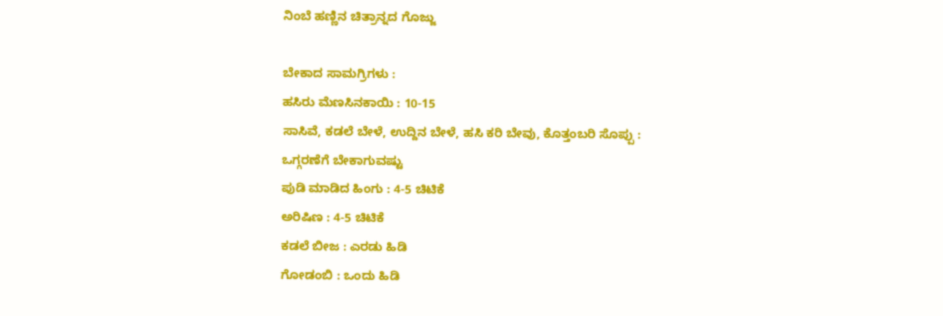ನಿಂಬೆ ಹಣ್ಣಿನ ಚಿತ್ರಾನ್ನದ ಗೊಜ್ಜು

ಬೇಕಾದ ಸಾಮಗ್ರಿಗಳು :
ಹಸಿರು ಮೆಣಸಿನಕಾಯಿ : 10-15
ಸಾಸಿವೆ, ಕಡಲೆ ಬೇಳೆ, ಉದ್ದಿನ ಬೇಳೆ, ಹಸಿ ಕರಿ ಬೇವು, ಕೊತ್ತಂಬರಿ ಸೊಪ್ಪು : ಒಗ್ಗರಣೆಗೆ ಬೇಕಾಗುವಷ್ಟು
ಪುಡಿ ಮಾಡಿದ ಹಿಂಗು : 4-5 ಚಿಟಿಕೆ
ಅರಿಷಿಣ : 4-5 ಚಿಟಿಕೆ
ಕಡಲೆ ಬೀಜ : ಎರಡು ಹಿಡಿ
ಗೋಡಂಬಿ : ಒಂದು ಹಿಡಿ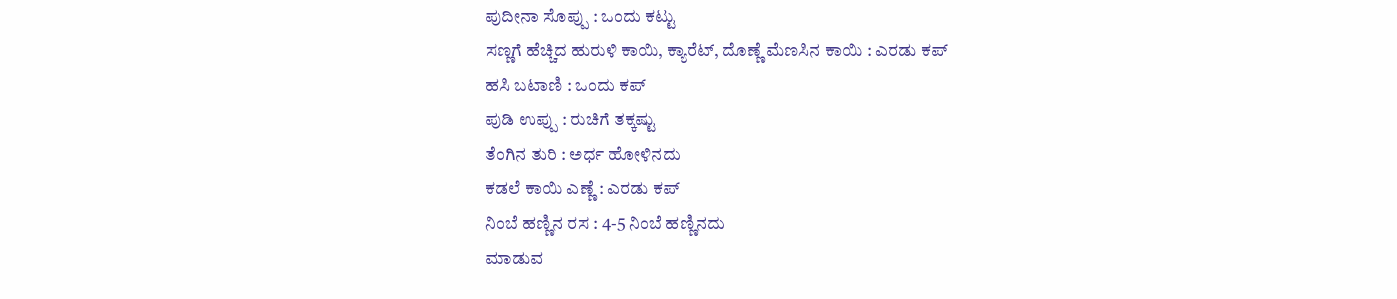ಪುದೀನಾ ಸೊಪ್ಪು : ಒಂದು ಕಟ್ಟು
ಸಣ್ಣಗೆ ಹೆಚ್ಚಿದ ಹುರುಳಿ ಕಾಯಿ, ಕ್ಯಾರೆಟ್, ದೊಣ್ಣೆ ಮೆಣಸಿನ ಕಾಯಿ : ಎರಡು ಕಪ್
ಹಸಿ ಬಟಾಣಿ : ಒಂದು ಕಪ್
ಪುಡಿ ಉಪ್ಪು : ರುಚಿಗೆ ತಕ್ಕಷ್ಟು
ತೆಂಗಿನ ತುರಿ : ಅರ್ಧ ಹೋಳಿನದು
ಕಡಲೆ ಕಾಯಿ ಎಣ್ಣೆ : ಎರಡು ಕಪ್
ನಿಂಬೆ ಹಣ್ಣಿನ ರಸ : 4-5 ನಿಂಬೆ ಹಣ್ಣಿನದು
ಮಾಡುವ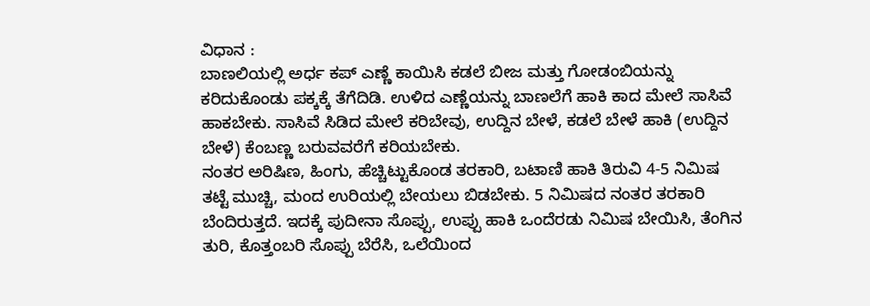ವಿಧಾನ :
ಬಾಣಲಿಯಲ್ಲಿ ಅರ್ಧ ಕಪ್ ಎಣ್ಣೆ ಕಾಯಿಸಿ ಕಡಲೆ ಬೀಜ ಮತ್ತು ಗೋಡಂಬಿಯನ್ನು ಕರಿದುಕೊಂಡು ಪಕ್ಕಕ್ಕೆ ತೆಗೆದಿಡಿ. ಉಳಿದ ಎಣ್ಣೆಯನ್ನು ಬಾಣಲೆಗೆ ಹಾಕಿ ಕಾದ ಮೇಲೆ ಸಾಸಿವೆ ಹಾಕಬೇಕು. ಸಾಸಿವೆ ಸಿಡಿದ ಮೇಲೆ ಕರಿಬೇವು, ಉದ್ದಿನ ಬೇಳೆ, ಕಡಲೆ ಬೇಳೆ ಹಾಕಿ (ಉದ್ದಿನ ಬೇಳೆ) ಕೆಂಬಣ್ಣ ಬರುವವರೆಗೆ ಕರಿಯಬೇಕು.
ನಂತರ ಅರಿಷಿಣ, ಹಿಂಗು, ಹೆಚ್ಚಿಟ್ಟುಕೊಂಡ ತರಕಾರಿ, ಬಟಾಣಿ ಹಾಕಿ ತಿರುವಿ 4-5 ನಿಮಿಷ ತಟ್ಟೆ ಮುಚ್ಚಿ, ಮಂದ ಉರಿಯಲ್ಲಿ ಬೇಯಲು ಬಿಡಬೇಕು. 5 ನಿಮಿಷದ ನಂತರ ತರಕಾರಿ ಬೆಂದಿರುತ್ತದೆ. ಇದಕ್ಕೆ ಪುದೀನಾ ಸೊಪ್ಪು, ಉಪ್ಪು ಹಾಕಿ ಒಂದೆರಡು ನಿಮಿಷ ಬೇಯಿಸಿ, ತೆಂಗಿನ ತುರಿ, ಕೊತ್ತಂಬರಿ ಸೊಪ್ಪು ಬೆರೆಸಿ, ಒಲೆಯಿಂದ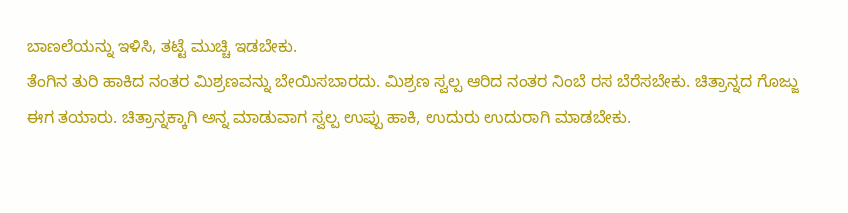ಬಾಣಲೆಯನ್ನು ಇಳಿಸಿ, ತಟ್ಟೆ ಮುಚ್ಚಿ ಇಡಬೇಕು.
ತೆಂಗಿನ ತುರಿ ಹಾಕಿದ ನಂತರ ಮಿಶ್ರಣವನ್ನು ಬೇಯಿಸಬಾರದು. ಮಿಶ್ರಣ ಸ್ವಲ್ಪ ಆರಿದ ನಂತರ ನಿಂಬೆ ರಸ ಬೆರೆಸಬೇಕು. ಚಿತ್ರಾನ್ನದ ಗೊಜ್ಜು ಈಗ ತಯಾರು. ಚಿತ್ರಾನ್ನಕ್ಕಾಗಿ ಅನ್ನ ಮಾಡುವಾಗ ಸ್ವಲ್ಪ ಉಪ್ಪು ಹಾಕಿ, ಉದುರು ಉದುರಾಗಿ ಮಾಡಬೇಕು.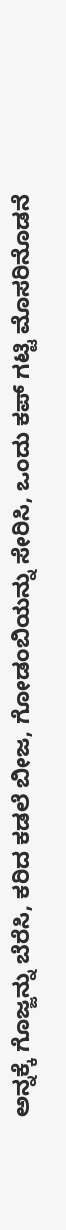ಅನ್ನಕ್ಕೆ ಗೊಜ್ಜನ್ನು ಬೆರೆಸಿ, ಕರಿದ ಕಡಲೆ ಬೀಜ, ಗೋಡಂಬಿಯನ್ನು ಸೇರಿಸಿ, ಒಂದು ಕಪ್ ಗಟ್ಟಿ ಮೊಸರಿನೊಡನೆ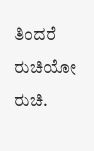ತಿಂದರೆ ರುಚಿಯೋ ರುಚಿ.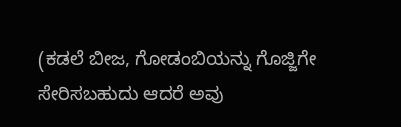(ಕಡಲೆ ಬೀಜ, ಗೋಡಂಬಿಯನ್ನು ಗೊಜ್ಜಿಗೇ ಸೇರಿಸಬಹುದು ಆದರೆ ಅವು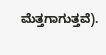ಮೆತ್ತಗಾಗುತ್ತವೆ).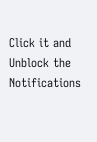Click it and Unblock the Notifications